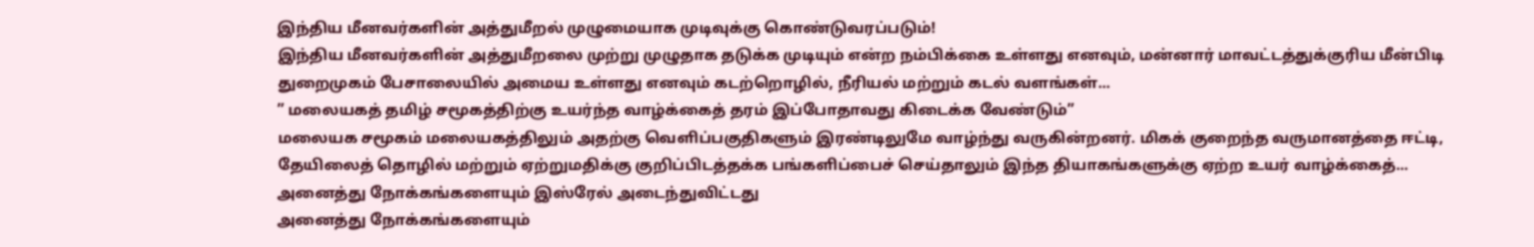இந்திய மீனவர்களின் அத்துமீறல் முழுமையாக முடிவுக்கு கொண்டுவரப்படும்!
இந்திய மீனவர்களின் அத்துமீறலை முற்று முழுதாக தடுக்க முடியும் என்ற நம்பிக்கை உள்ளது எனவும், மன்னார் மாவட்டத்துக்குரிய மீன்பிடி துறைமுகம் பேசாலையில் அமைய உள்ளது எனவும் கடற்றொழில், நீரியல் மற்றும் கடல் வளங்கள்...
” மலையகத் தமிழ் சமூகத்திற்கு உயர்ந்த வாழ்க்கைத் தரம் இப்போதாவது கிடைக்க வேண்டும்”
மலையக சமூகம் மலையகத்திலும் அதற்கு வெளிப்பகுதிகளும் இரண்டிலுமே வாழ்ந்து வருகின்றனர். மிகக் குறைந்த வருமானத்தை ஈட்டி, தேயிலைத் தொழில் மற்றும் ஏற்றுமதிக்கு குறிப்பிடத்தக்க பங்களிப்பைச் செய்தாலும் இந்த தியாகங்களுக்கு ஏற்ற உயர் வாழ்க்கைத்...
அனைத்து நோக்கங்களையும் இஸ்ரேல் அடைந்துவிட்டது
அனைத்து நோக்கங்களையும்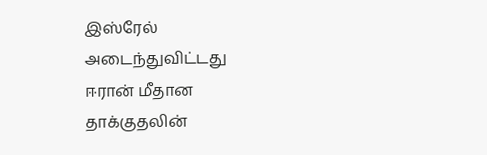இஸ்ரேல் அடைந்துவிட்டது
ஈரான் மீதான தாக்குதலின்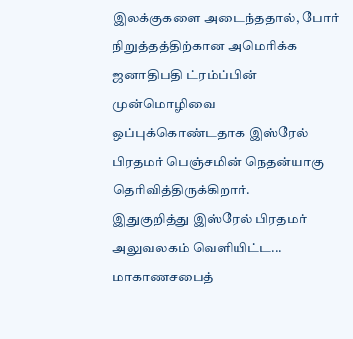இலக்குகளை அடைந்ததால், போர் நிறுத்தத்திற்கான அமெரிக்க ஜனாதிபதி ட்ரம்ப்பின் முன்மொழிவை ஒப்புக்கொண்டதாக இஸ்ரேல் பிரதமர் பெஞ்சமின் நெதன்யாகு தெரிவித்திருக்கிறார்.
இதுகுறித்து இஸ்ரேல் பிரதமர் அலுவலகம் வெளியிட்ட...
மாகாணசபைத்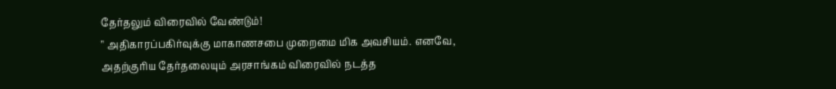தேர்தலும் விரைவில் வேண்டும்!
" அதிகாரப்பகிர்வுக்கு மாகாணசபை முறைமை மிக அவசியம். எனவே, அதற்குரிய தேர்தலையும் அரசாங்கம் விரைவில் நடத்த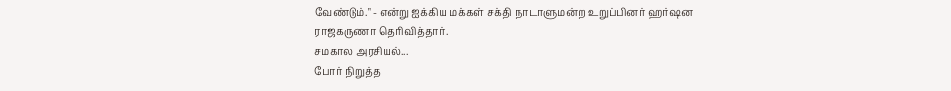வேண்டும்." - என்று ஐக்கிய மக்கள் சக்தி நாடாளுமன்ற உறுப்பினர் ஹர்ஷன ராஜகருணா தெரிவித்தார்.
சமகால அரசியல்...
போர் நிறுத்த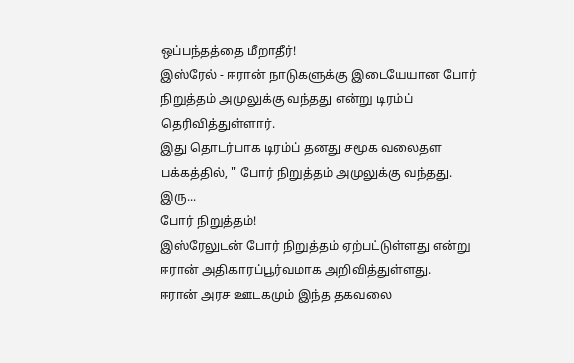ஒப்பந்தத்தை மீறாதீர்!
இஸ்ரேல் - ஈரான் நாடுகளுக்கு இடையேயான போர் நிறுத்தம் அமுலுக்கு வந்தது என்று டிரம்ப் தெரிவித்துள்ளார்.
இது தொடர்பாக டிரம்ப் தனது சமூக வலைதள பக்கத்தில், " போர் நிறுத்தம் அமுலுக்கு வந்தது. இரு...
போர் நிறுத்தம்!
இஸ்ரேலுடன் போர் நிறுத்தம் ஏற்பட்டுள்ளது என்று ஈரான் அதிகாரப்பூர்வமாக அறிவித்துள்ளது.
ஈரான் அரச ஊடகமும் இந்த தகவலை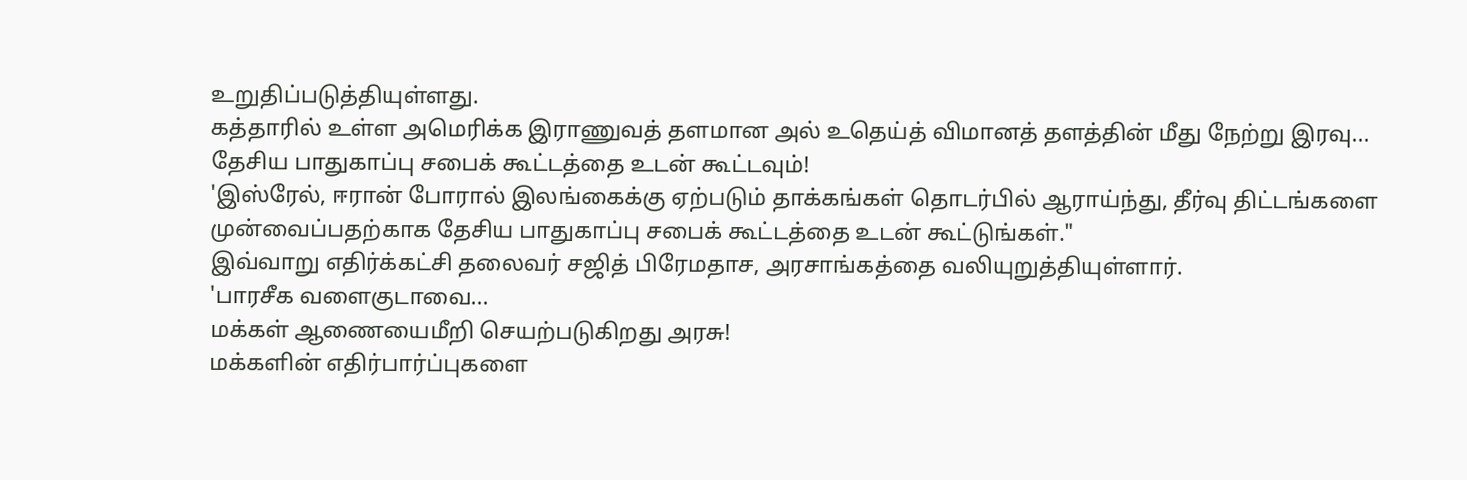உறுதிப்படுத்தியுள்ளது.
கத்தாரில் உள்ள அமெரிக்க இராணுவத் தளமான அல் உதெய்த் விமானத் தளத்தின் மீது நேற்று இரவு...
தேசிய பாதுகாப்பு சபைக் கூட்டத்தை உடன் கூட்டவும்!
'இஸ்ரேல், ஈரான் போரால் இலங்கைக்கு ஏற்படும் தாக்கங்கள் தொடர்பில் ஆராய்ந்து, தீர்வு திட்டங்களை முன்வைப்பதற்காக தேசிய பாதுகாப்பு சபைக் கூட்டத்தை உடன் கூட்டுங்கள்."
இவ்வாறு எதிர்க்கட்சி தலைவர் சஜித் பிரேமதாச, அரசாங்கத்தை வலியுறுத்தியுள்ளார்.
'பாரசீக வளைகுடாவை...
மக்கள் ஆணையைமீறி செயற்படுகிறது அரசு!
மக்களின் எதிர்பார்ப்புகளை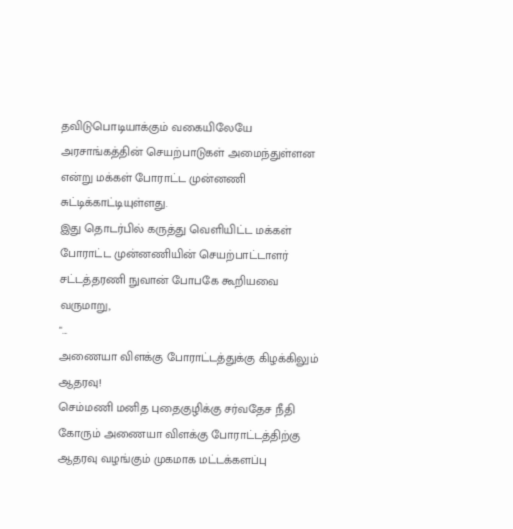தவிடுபொடியாக்கும் வகையிலேயே அரசாங்கத்தின் செயற்பாடுகள் அமைந்துள்ளன என்று மக்கள் போராட்ட முன்னணி சுட்டிக்காட்டியுள்ளது.
இது தொடர்பில் கருத்து வெளியிட்ட மக்கள் போராட்ட முன்னணியின் செயற்பாட்டாளர் சட்டத்தரணி நுவான் போபகே கூறியவை வருமாறு,
"...
அணையா விளக்கு போராட்டத்துக்கு கிழக்கிலும் ஆதரவு!
செம்மணி மனித புதைகுழிக்கு சர்வதேச நீதி கோரும் அணையா விளக்கு போராட்டத்திற்கு ஆதரவு வழங்கும் முகமாக மட்டக்களப்பு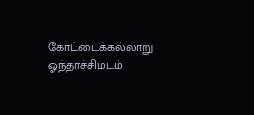கோட்டைக்கல்லாறு ஓந்தாச்சிமடம்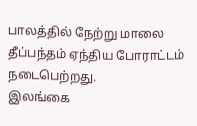பாலத்தில் நேற்று மாலை தீப்பந்தம் ஏந்திய போராட்டம் நடைபெற்றது.
இலங்கை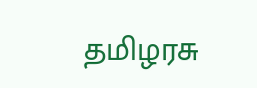தமிழரசு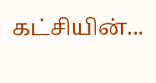கட்சியின்...